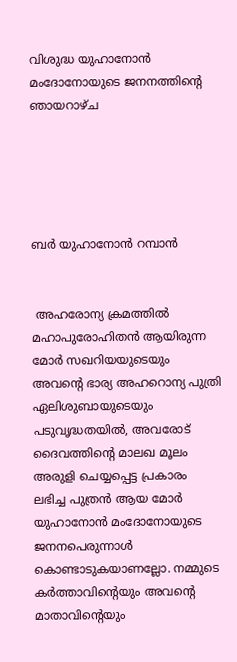വിശുദ്ധ യുഹാനോൻ മംദോനോയുടെ ജനനത്തിന്റെ ഞായറാഴ്ച





ബർ യുഹാനോൻ റമ്പാൻ


 അഹരോന്യ ക്രമത്തിൽ മഹാപുരോഹിതൻ ആയിരുന്ന മോർ സഖറിയയുടെയും അവന്റെ ഭാര്യ അഹറൊന്യ പുത്രി ഏലിശുബായുടെയും പടുവൃദ്ധതയിൽ, അവരോട് ദൈവത്തിന്റെ മാലഖ മൂലം അരുളി ചെയ്യപ്പെട്ട പ്രകാരം ലഭിച്ച പുത്രൻ ആയ മോർ യുഹാനോൻ മംദോനോയുടെ ജനനപെരുന്നാൾ കൊണ്ടാടുകയാണല്ലോ. നമ്മുടെ കർത്താവിന്റെയും അവന്റെ മാതാവിന്റെയും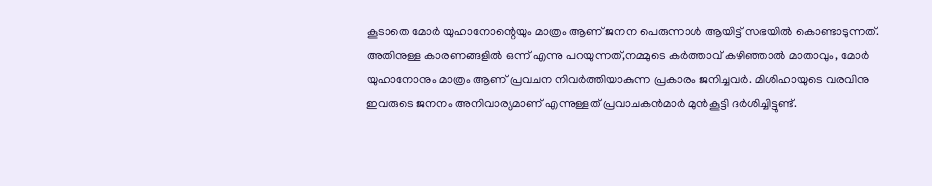കൂടാതെ മോർ യുഹാനോന്റെയും മാത്രം ആണ് ജനന പെരുന്നാൾ ആയിട്ട് സഭയിൽ കൊണ്ടാടുന്നത്. അതിനുള്ള കാരണങ്ങളിൽ ഒന്ന് എന്നു പറയുന്നത്,നമ്മുടെ കർത്താവ് കഴിഞ്ഞാൽ മാതാവും, മോർ യുഹാനോനും മാത്രം ആണ് പ്രവചന നിവർത്തിയാകുന്ന പ്രകാരം ജനിച്ചവർ. മിശിഹായുടെ വരവിനു ഇവരുടെ ജനനം അനിവാര്യമാണ് എന്നുള്ളത് പ്രവാചകൻമാർ മുൻകൂട്ടി ദർശിച്ചിട്ടുണ്ട്.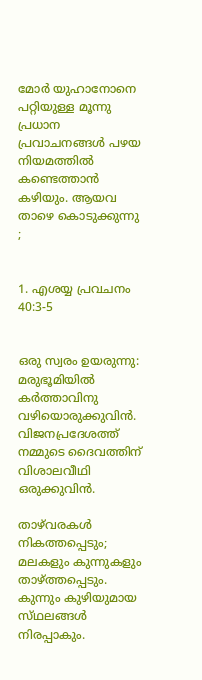മോർ യുഹാനോനെ പറ്റിയുള്ള മൂന്നു പ്രധാന പ്രവാചനങ്ങൾ പഴയ നിയമത്തിൽ കണ്ടെത്താൻ കഴിയും. ആയവ താഴെ കൊടുക്കുന്നു ;


1. എശയ്യ പ്രവചനം 40:3-5


ഒരു സ്വരം ഉയരുന്നു: മരുഭൂമിയില്‍ കര്‍ത്താവിനു വഴിയൊരുക്കുവിന്‍. വിജനപ്രദേശത്ത്‌ നമ്മുടെ ദൈവത്തിന്‌ വിശാലവീഥി ഒരുക്കുവിന്‍.

താഴ്‌വരകള്‍ നികത്തപ്പെടും; മലകളും കുന്നുകളും താഴ്‌ത്തപ്പെടും. കുന്നും കുഴിയുമായ സ്‌ഥലങ്ങള്‍ നിരപ്പാകും.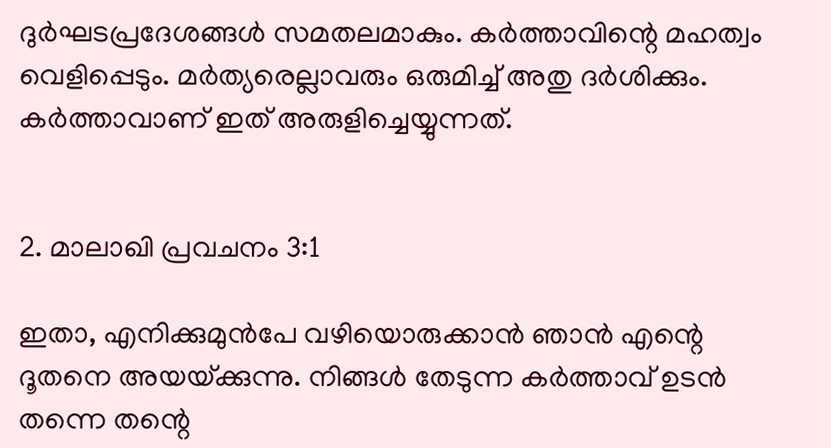ദുര്‍ഘടപ്രദേശങ്ങള്‍ സമതലമാകും. കര്‍ത്താവിന്റെ മഹത്വം വെളിപ്പെടും. മര്‍ത്യരെല്ലാവരും ഒരുമിച്ച്‌ അതു ദര്‍ശിക്കും. കര്‍ത്താവാണ്‌ ഇത്‌ അരുളിച്ചെയ്യുന്നത്‌.


2. മാലാഖി പ്രവചനം 3:1

ഇതാ, എനിക്കുമുന്‍പേ വഴിയൊരുക്കാന്‍ ഞാന്‍ എന്റെ ദൂതനെ അയയ്‌ക്കുന്നു. നിങ്ങള്‍ തേടുന്ന കര്‍ത്താവ്‌ ഉടന്‍ തന്നെ തന്റെ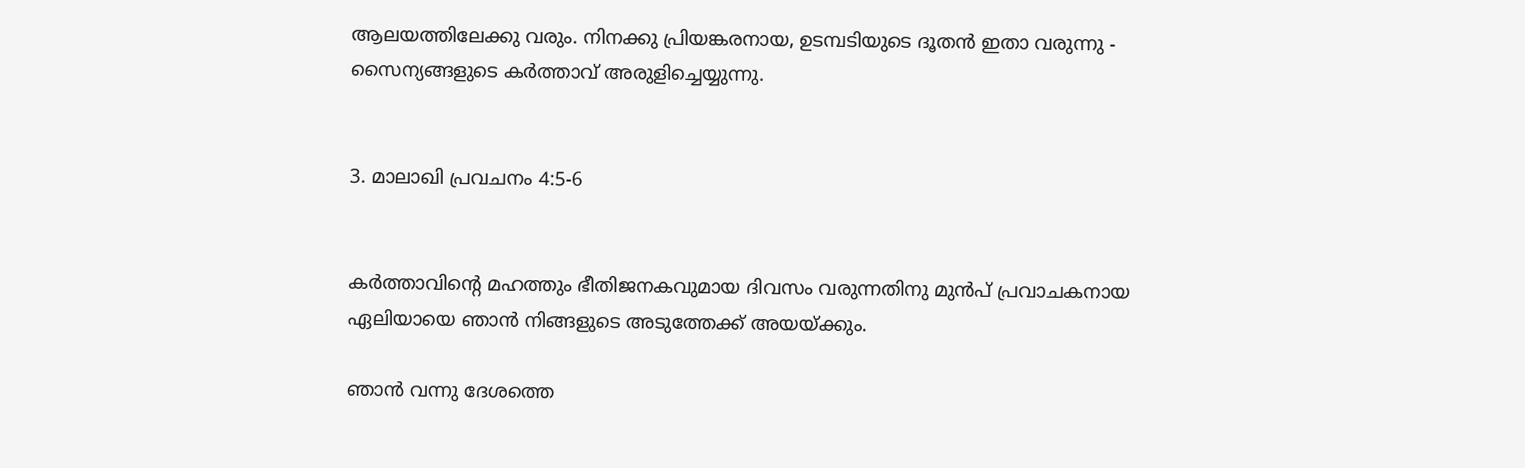ആലയത്തിലേക്കു വരും. നിനക്കു പ്രിയങ്കരനായ, ഉടമ്പടിയുടെ ദൂതന്‍ ഇതാ വരുന്നു - സൈന്യങ്ങളുടെ കര്‍ത്താവ്‌ അരുളിച്ചെയ്യുന്നു.


3. മാലാഖി പ്രവചനം 4:5-6


കര്‍ത്താവിന്റെ മഹത്തും ഭീതിജനകവുമായ ദിവസം വരുന്നതിനു മുന്‍പ്‌ പ്രവാചകനായ ഏലിയായെ ഞാന്‍ നിങ്ങളുടെ അടുത്തേക്ക്‌ അയയ്‌ക്കും.

ഞാന്‍ വന്നു ദേശത്തെ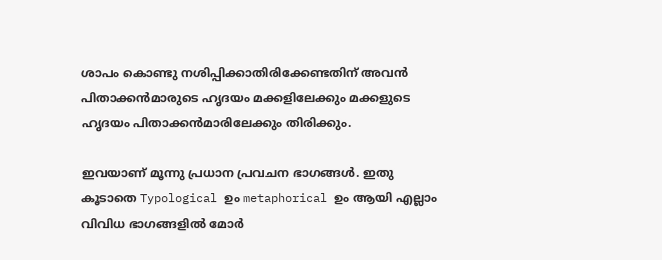ശാപം കൊണ്ടു നശിപ്പിക്കാതിരിക്കേണ്ടതിന്‌ അവന്‍ പിതാക്കന്‍മാരുടെ ഹൃദയം മക്കളിലേക്കും മക്കളുടെ ഹൃദയം പിതാക്കന്‍മാരിലേക്കും തിരിക്കും.

ഇവയാണ് മൂന്നു പ്രധാന പ്രവചന ഭാഗങ്ങൾ. ഇതു കൂടാതെ Typological ഉം metaphorical ഉം ആയി എല്ലാം വിവിധ ഭാഗങ്ങളിൽ മോർ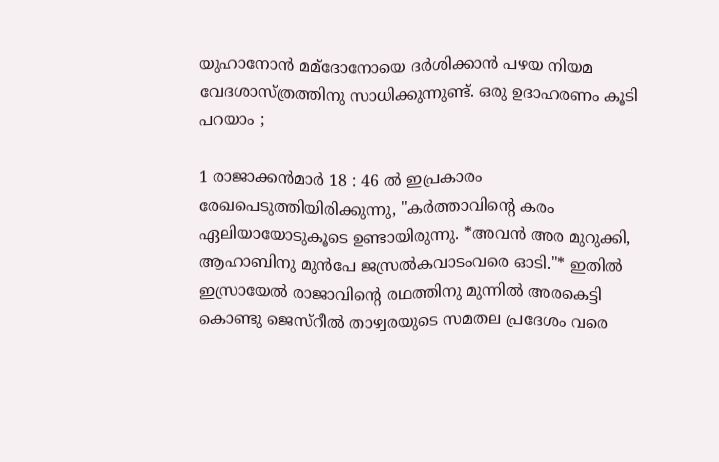യുഹാനോൻ മമ്ദോനോയെ ദർശിക്കാൻ പഴയ നിയമ വേദശാസ്ത്രത്തിനു സാധിക്കുന്നുണ്ട്. ഒരു ഉദാഹരണം കൂടി പറയാം ;

1 രാജാക്കന്‍മാര്‍ 18 : 46 ൽ ഇപ്രകാരം രേഖപെടുത്തിയിരിക്കുന്നു, "കര്‍ത്താവിന്റെ കരം ഏലിയായോടുകൂടെ ഉണ്ടായിരുന്നു. *അവന്‍ അര മുറുക്കി, ആഹാബിനു മുന്‍പേ ജസ്രല്‍കവാടംവരെ ഓടി."* ഇതിൽ ഇസ്രായേൽ രാജാവിന്റെ രഥത്തിനു മുന്നിൽ അരകെട്ടി കൊണ്ടു ജെസ്‌റീൽ താഴ്വരയുടെ സമതല പ്രദേശം വരെ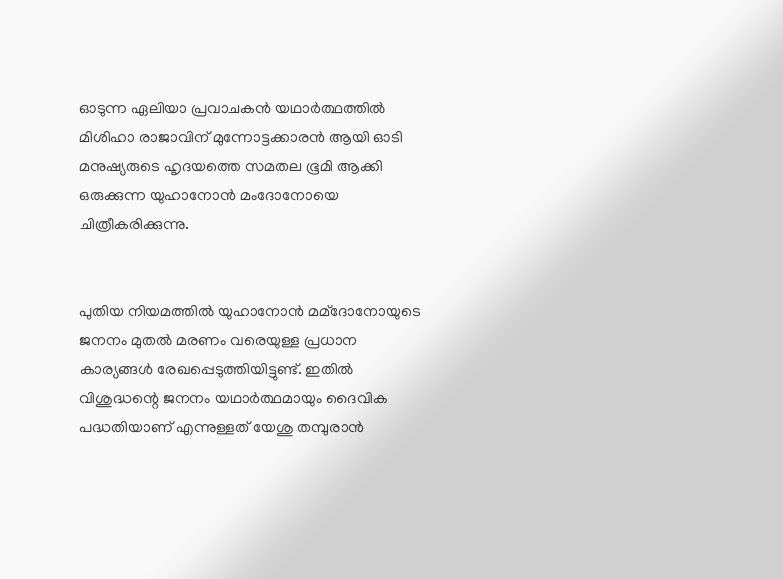ഓടുന്ന ഏലിയാ പ്രവാചകൻ യഥാർത്ഥത്തിൽ മിശിഹാ രാജാവിന് മുന്നോട്ടക്കാരൻ ആയി ഓടി മനുഷ്യരുടെ ഹൃദയത്തെ സമതല ഭൂമി ആക്കി ഒരുക്കുന്ന യുഹാനോൻ മംദോനോയെ ചിത്രീകരിക്കുന്നു.


പുതിയ നിയമത്തിൽ യുഹാനോൻ മമ്ദോനോയുടെ ജനനം മുതൽ മരണം വരെയുള്ള പ്രധാന കാര്യങ്ങൾ രേഖപ്പെടുത്തിയിട്ടുണ്ട്. ഇതിൽ വിശുദ്ധന്റെ ജനനം യഥാർത്ഥമായും ദൈവിക പദ്ധതിയാണ് എന്നുള്ളത് യേശു തമ്പുരാൻ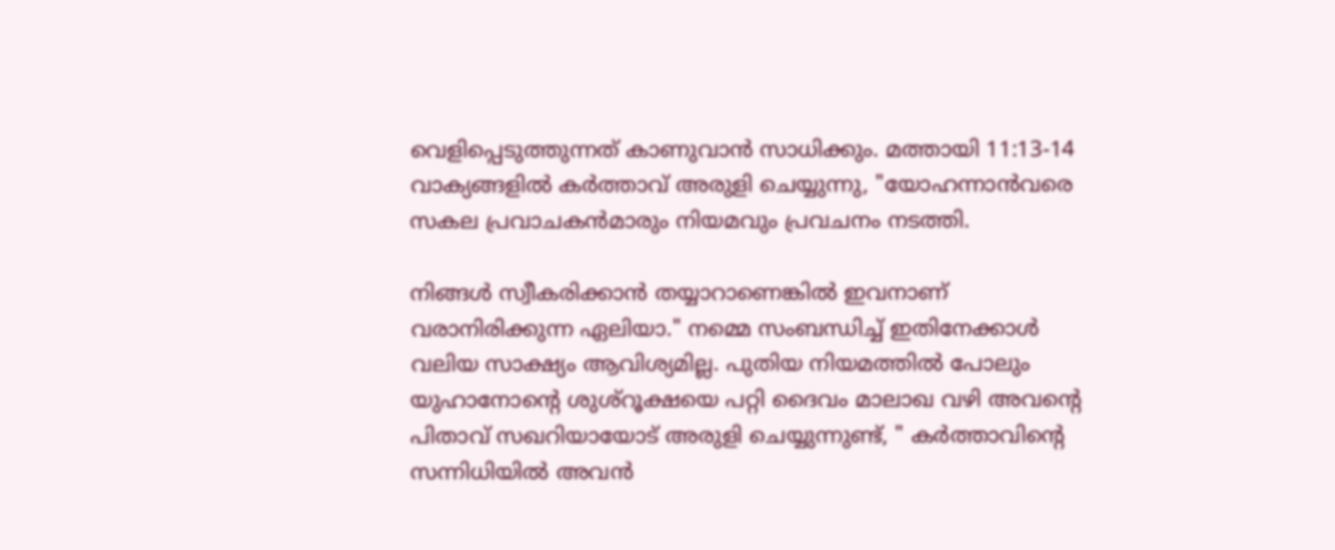വെളിപ്പെടുത്തുന്നത് കാണുവാൻ സാധിക്കും. മത്തായി 11:13-14 വാക്യങ്ങളിൽ കർത്താവ് അരുളി ചെയ്യുന്നു, "യോഹന്നാന്‍വരെ സകല പ്രവാചകന്‍മാരും നിയമവും പ്രവചനം നടത്തി.

നിങ്ങള്‍ സ്വീകരിക്കാന്‍ തയ്യാറാണെങ്കില്‍ ഇവനാണ്‌ വരാനിരിക്കുന്ന ഏലിയാ." നമ്മെ സംബന്ധിച്ച് ഇതിനേക്കാൾ വലിയ സാക്ഷ്യം ആവിശ്യമില്ല. പുതിയ നിയമത്തിൽ പോലും യുഹാനോന്റെ ശുശ്റൂക്ഷയെ പറ്റി ദൈവം മാലാഖ വഴി അവന്റെ പിതാവ് സഖറിയായോട് അരുളി ചെയ്യുന്നുണ്ട്, " കര്‍ത്താവിന്റെ സന്നിധിയില്‍ അവന്‍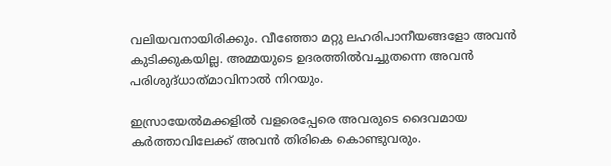വലിയവനായിരിക്കും. വീഞ്ഞോ മറ്റു ലഹരിപാനീയങ്ങളോ അവന്‍ കുടിക്കുകയില്ല. അമ്മയുടെ ഉദരത്തില്‍വച്ചുതന്നെ അവന്‍ പരിശുദ്‌ധാത്‌മാവിനാല്‍ നിറയും.

ഇസ്രായേല്‍മക്കളില്‍ വളരെപ്പേരെ അവരുടെ ദൈവമായ കര്‍ത്താവിലേക്ക്‌ അവന്‍ തിരികെ കൊണ്ടുവരും.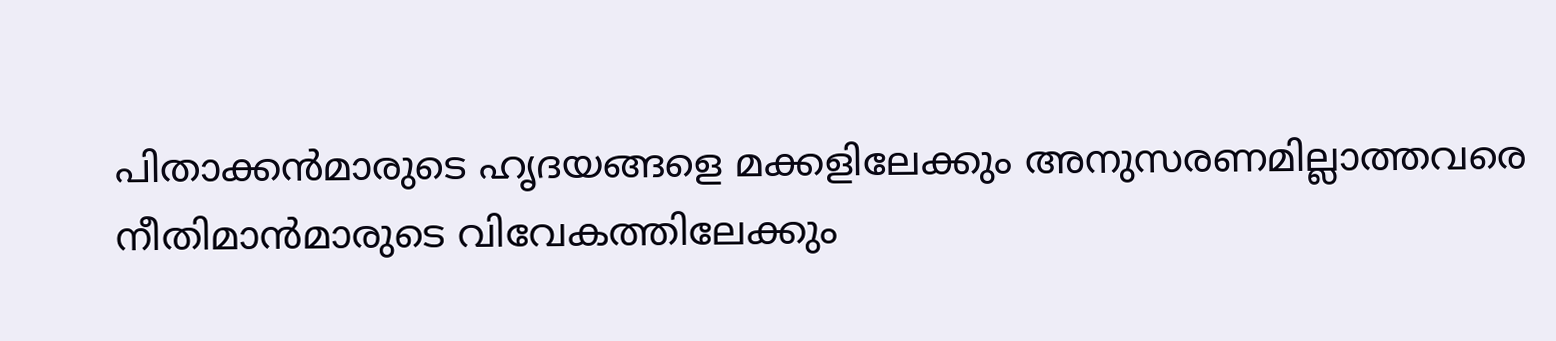പിതാക്കന്‍മാരുടെ ഹൃദയങ്ങളെ മക്കളിലേക്കും അനുസരണമില്ലാത്തവരെ നീതിമാന്‍മാരുടെ വിവേകത്തിലേക്കും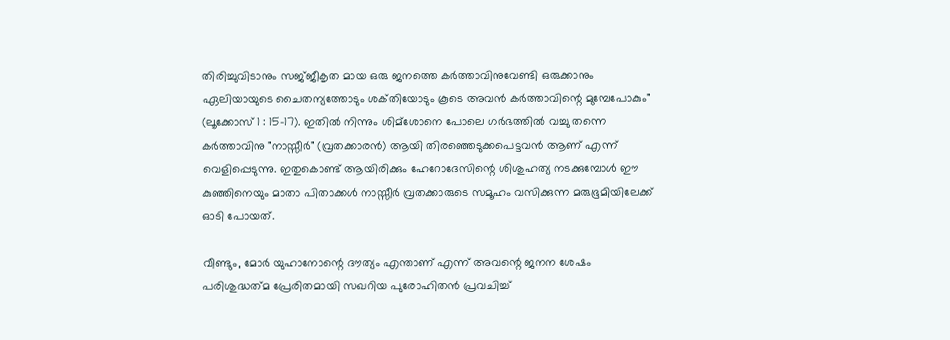തിരിച്ചുവിടാനും സജ്‌ജീകൃത മായ ഒരു ജനത്തെ കര്‍ത്താവിനുവേണ്ടി ഒരുക്കാനും ഏലിയായുടെ ചൈതന്യത്തോടും ശക്‌തിയോടും കൂടെ അവന്‍ കര്‍ത്താവിന്റെ മുമ്പേപോകും" (ലൂക്കോസ് 1 : 15-17). ഇതിൽ നിന്നും ശിമ്ശോനെ പോലെ ഗർഭത്തിൽ വച്ചു തന്നെ കർത്താവിനു "നാസ്സീർ" (വ്രതക്കാരൻ) ആയി തിരഞ്ഞെടുക്കപെട്ടവൻ ആണ് എന്ന് വെളിപ്പെടുന്നു. ഇതുകൊണ്ട് ആയിരിക്കും ഹേറോദേസിന്റെ ശിശുഹത്യ നടക്കുമ്പോൾ ഈ കുഞ്ഞിനെയും മാതാ പിതാക്കൾ നാസ്സീർ വ്രതക്കാരുടെ സമൂഹം വസിക്കുന്ന മരുഭൂമിയിലേക്ക് ഓടി പോയത്.

വീണ്ടും, മോർ യുഹാനോന്റെ ദൗത്യം എന്താണ് എന്ന് അവന്റെ ജനന ശേഷം പരിശുദ്ധത്‌മ പ്രേരിതമായി സഖറിയ പുരോഹിതൻ പ്രവചിച്ച്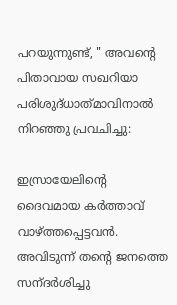പറയുന്നുണ്ട്, " അവന്റെ പിതാവായ സഖറിയാ പരിശുദ്‌ധാത്‌മാവിനാല്‍ നിറഞ്ഞു പ്രവചിച്ചു:

ഇസ്രായേലിന്റെ ദൈവമായ കര്‍ത്താവ്‌ വാഴ്‌ത്തപ്പെട്ടവന്‍. അവിടുന്ന്‌ തന്റെ ജനത്തെ സന്‌ദര്‍ശിച്ചു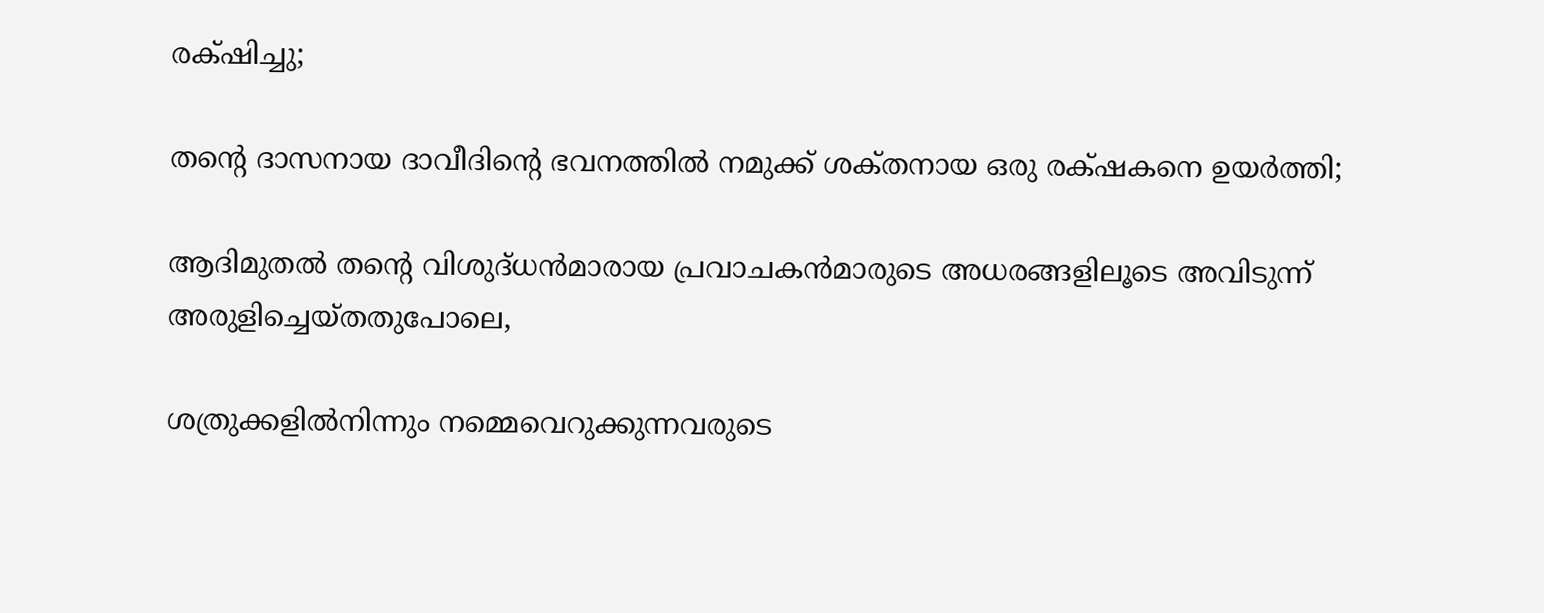രക്‌ഷിച്ചു;

തന്റെ ദാസനായ ദാവീദിന്റെ ഭവനത്തില്‍ നമുക്ക്‌ ശക്‌തനായ ഒരു രക്‌ഷകനെ ഉയര്‍ത്തി;

ആദിമുതല്‍ തന്റെ വിശുദ്‌ധന്‍മാരായ പ്രവാചകന്‍മാരുടെ അധരങ്ങളിലൂടെ അവിടുന്ന്‌ അരുളിച്ചെയ്‌തതുപോലെ,

ശത്രുക്കളില്‍നിന്നും നമ്മെവെറുക്കുന്നവരുടെ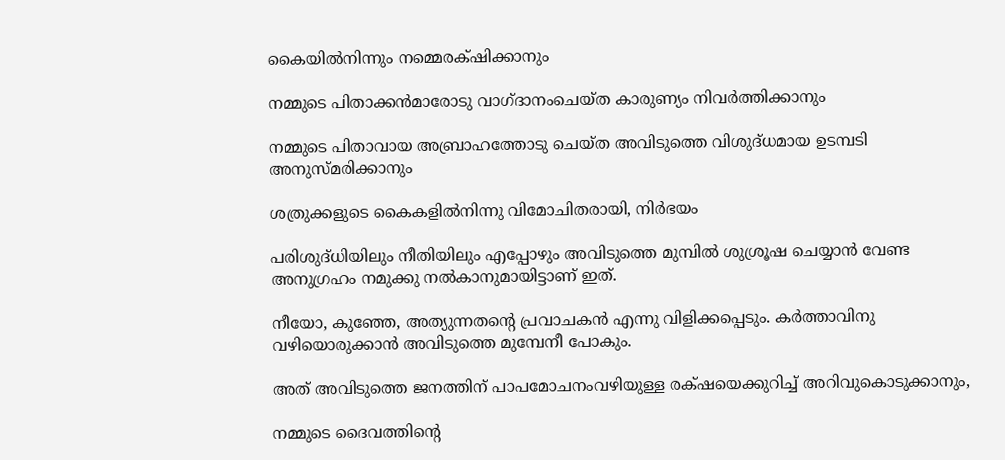കൈയില്‍നിന്നും നമ്മെരക്‌ഷിക്കാനും

നമ്മുടെ പിതാക്കന്‍മാരോടു വാഗ്‌ദാനംചെയ്‌ത കാരുണ്യം നിവര്‍ത്തിക്കാനും

നമ്മുടെ പിതാവായ അബ്രാഹത്തോടു ചെയ്‌ത അവിടുത്തെ വിശുദ്‌ധമായ ഉടമ്പടി അനുസ്‌മരിക്കാനും

ശത്രുക്കളുടെ കൈകളില്‍നിന്നു വിമോചിതരായി, നിര്‍ഭയം

പരിശുദ്‌ധിയിലും നീതിയിലും എപ്പോഴും അവിടുത്തെ മുമ്പില്‍ ശുശ്രൂഷ ചെയ്യാന്‍ വേണ്ട അനുഗ്രഹം നമുക്കു നല്‍കാനുമായിട്ടാണ്‌ ഇത്‌.

നീയോ, കുഞ്ഞേ, അത്യുന്നതന്റെ പ്രവാചകന്‍ എന്നു വിളിക്കപ്പെടും. കര്‍ത്താവിനു വഴിയൊരുക്കാന്‍ അവിടുത്തെ മുമ്പേനീ പോകും.

അത്‌ അവിടുത്തെ ജനത്തിന്‌ പാപമോചനംവഴിയുള്ള രക്‌ഷയെക്കുറിച്ച്‌ അറിവുകൊടുക്കാനും,

നമ്മുടെ ദൈവത്തിന്റെ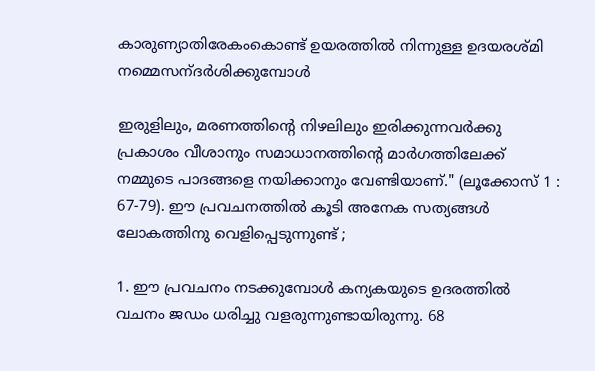കാരുണ്യാതിരേകംകൊണ്ട്‌ ഉയരത്തില്‍ നിന്നുള്ള ഉദയരശ്‌മി നമ്മെസന്‌ദര്‍ശിക്കുമ്പോള്‍

ഇരുളിലും, മരണത്തിന്റെ നിഴലിലും ഇരിക്കുന്നവര്‍ക്കു പ്രകാശം വീശാനും സമാധാനത്തിന്റെ മാര്‍ഗത്തിലേക്ക്‌ നമ്മുടെ പാദങ്ങളെ നയിക്കാനും വേണ്ടിയാണ്‌." (ലൂക്കോസ് 1 : 67-79). ഈ പ്രവചനത്തിൽ കൂടി അനേക സത്യങ്ങൾ ലോകത്തിനു വെളിപ്പെടുന്നുണ്ട് ;

1. ഈ പ്രവചനം നടക്കുമ്പോൾ കന്യകയുടെ ഉദരത്തിൽ വചനം ജഡം ധരിച്ചു വളരുന്നുണ്ടായിരുന്നു. 68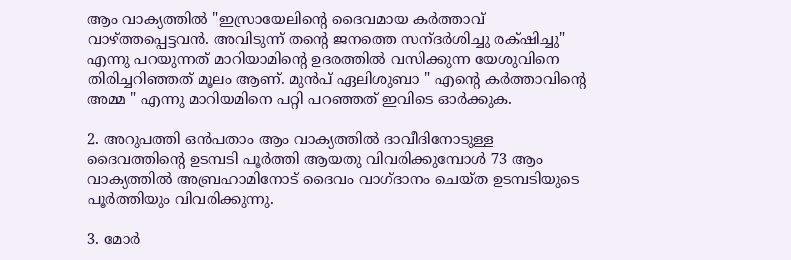ആം വാക്യത്തിൽ "ഇസ്രായേലിന്റെ ദൈവമായ കര്‍ത്താവ്‌ വാഴ്‌ത്തപ്പെട്ടവന്‍. അവിടുന്ന്‌ തന്റെ ജനത്തെ സന്‌ദര്‍ശിച്ചു രക്‌ഷിച്ചു" എന്നു പറയുന്നത് മാറിയാമിന്റെ ഉദരത്തിൽ വസിക്കുന്ന യേശുവിനെ തിരിച്ചറിഞ്ഞത് മൂലം ആണ്. മുൻപ് ഏലിശുബാ " എന്റെ കർത്താവിന്റെ അമ്മ " എന്നു മാറിയമിനെ പറ്റി പറഞ്ഞത് ഇവിടെ ഓർക്കുക.

2. അറുപത്തി ഒൻപതാം ആം വാക്യത്തിൽ ദാവീദിനോടുള്ള ദൈവത്തിന്റെ ഉടമ്പടി പൂർത്തി ആയതു വിവരിക്കുമ്പോൾ 73 ആം വാക്യത്തിൽ അബ്രഹാമിനോട്‌ ദൈവം വാഗ്ദാനം ചെയ്ത ഉടമ്പടിയുടെ പൂർത്തിയും വിവരിക്കുന്നു.

3. മോർ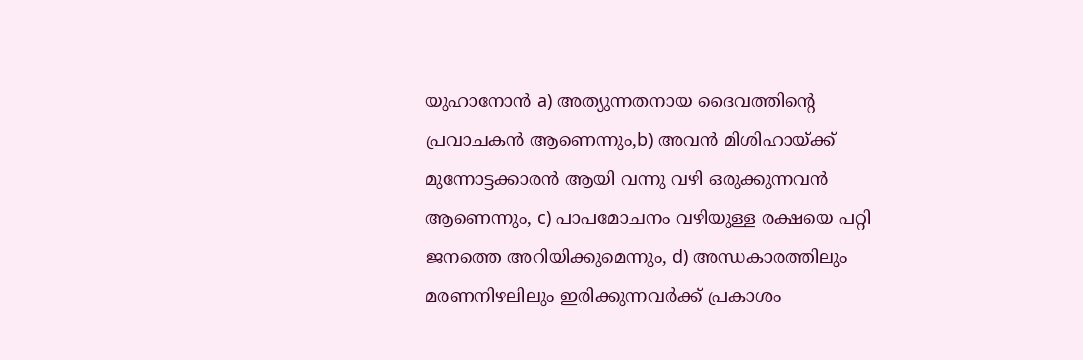യുഹാനോൻ a) അത്യുന്നതനായ ദൈവത്തിന്റെ പ്രവാചകൻ ആണെന്നും,b) അവൻ മിശിഹായ്ക്ക് മുന്നോട്ടക്കാരൻ ആയി വന്നു വഴി ഒരുക്കുന്നവൻ ആണെന്നും, c) പാപമോചനം വഴിയുള്ള രക്ഷയെ പറ്റി ജനത്തെ അറിയിക്കുമെന്നും, d) അന്ധകാരത്തിലും മരണനിഴലിലും ഇരിക്കുന്നവർക്ക് പ്രകാശം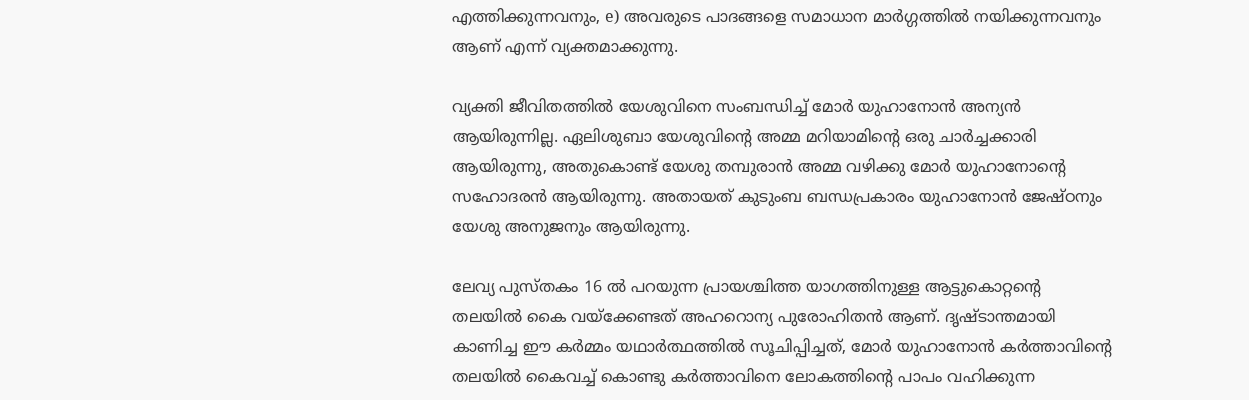എത്തിക്കുന്നവനും, e) അവരുടെ പാദങ്ങളെ സമാധാന മാർഗ്ഗത്തിൽ നയിക്കുന്നവനും ആണ് എന്ന് വ്യക്തമാക്കുന്നു.

വ്യക്തി ജീവിതത്തിൽ യേശുവിനെ സംബന്ധിച്ച് മോർ യുഹാനോൻ അന്യൻ ആയിരുന്നില്ല. ഏലിശുബാ യേശുവിന്റെ അമ്മ മറിയാമിന്റെ ഒരു ചാർച്ചക്കാരി ആയിരുന്നു, അതുകൊണ്ട് യേശു തമ്പുരാൻ അമ്മ വഴിക്കു മോർ യുഹാനോന്റെ സഹോദരൻ ആയിരുന്നു. അതായത് കുടുംബ ബന്ധപ്രകാരം യുഹാനോൻ ജേഷ്‌ഠനും യേശു അനുജനും ആയിരുന്നു.

ലേവ്യ പുസ്തകം 16 ൽ പറയുന്ന പ്രായശ്ചിത്ത യാഗത്തിനുള്ള ആട്ടുകൊറ്റന്റെ തലയിൽ കൈ വയ്ക്കേണ്ടത് അഹറൊന്യ പുരോഹിതൻ ആണ്. ദൃഷ്ടാന്തമായി കാണിച്ച ഈ കർമ്മം യഥാർത്ഥത്തിൽ സൂചിപ്പിച്ചത്, മോർ യുഹാനോൻ കർത്താവിന്റെ തലയിൽ കൈവച്ച് കൊണ്ടു കർത്താവിനെ ലോകത്തിന്റെ പാപം വഹിക്കുന്ന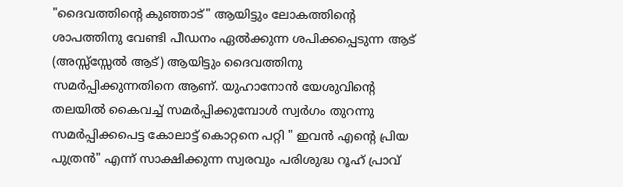"ദൈവത്തിന്റെ കുഞ്ഞാട്" ആയിട്ടും ലോകത്തിന്റെ ശാപത്തിനു വേണ്ടി പീഡനം ഏൽക്കുന്ന ശപിക്കപ്പെടുന്ന ആട് (അസ്സ്സ്സേൽ ആട്) ആയിട്ടും ദൈവത്തിനു സമർപ്പിക്കുന്നതിനെ ആണ്. യുഹാനോൻ യേശുവിന്റെ തലയിൽ കൈവച്ച് സമർപ്പിക്കുമ്പോൾ സ്വർഗം തുറന്നു സമർപ്പിക്കപെട്ട കോലാട്ട് കൊറ്റനെ പറ്റി " ഇവൻ എന്റെ പ്രിയ പുത്രൻ" എന്ന് സാക്ഷിക്കുന്ന സ്വരവും പരിശുദ്ധ റൂഹ് പ്രാവ്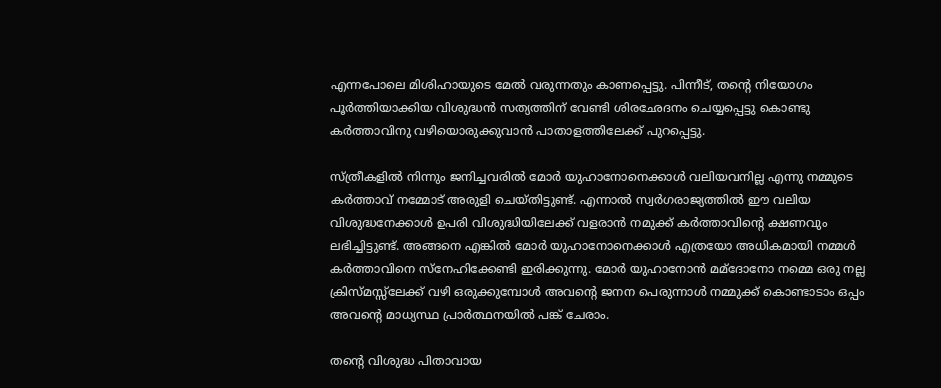എന്നപോലെ മിശിഹായുടെ മേൽ വരുന്നതും കാണപ്പെട്ടു. പിന്നീട്, തന്റെ നിയോഗം പൂർത്തിയാക്കിയ വിശുദ്ധൻ സത്യത്തിന് വേണ്ടി ശിരഛേദനം ചെയ്യപ്പെട്ടു കൊണ്ടു കർത്താവിനു വഴിയൊരുക്കുവാൻ പാതാളത്തിലേക്ക് പുറപ്പെട്ടു.

സ്ത്രീകളിൽ നിന്നും ജനിച്ചവരിൽ മോർ യുഹാനോനെക്കാൾ വലിയവനില്ല എന്നു നമ്മുടെ കർത്താവ് നമ്മോട് അരുളി ചെയ്തിട്ടുണ്ട്. എന്നാൽ സ്വർഗരാജ്യത്തിൽ ഈ വലിയ വിശുദ്ധനേക്കാൾ ഉപരി വിശുദ്ധിയിലേക്ക് വളരാൻ നമുക്ക് കർത്താവിന്റെ ക്ഷണവും ലഭിച്ചിട്ടുണ്ട്. അങ്ങനെ എങ്കിൽ മോർ യുഹാനോനെക്കാൾ എത്രയോ അധികമായി നമ്മൾ കർത്താവിനെ സ്നേഹിക്കേണ്ടി ഇരിക്കുന്നു. മോർ യുഹാനോൻ മമ്ദോനോ നമ്മെ ഒരു നല്ല ക്രിസ്മസ്സ്‌ലേക്ക് വഴി ഒരുക്കുമ്പോൾ അവന്റെ ജനന പെരുന്നാൾ നമ്മുക്ക് കൊണ്ടാടാം ഒപ്പം അവന്റെ മാധ്യസ്ഥ പ്രാർത്ഥനയിൽ പങ്ക് ചേരാം.

തന്റെ വിശുദ്ധ പിതാവായ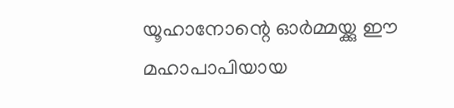യൂഹാനോന്റെ ഓർമ്മയ്ക്കു ഈ മഹാപാപിയായ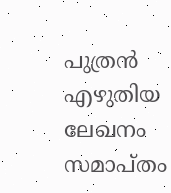പുത്രൻ എഴുതിയ ലേഖനം സമാപ്തം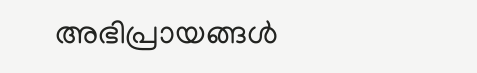അഭിപ്രായങ്ങള്‍